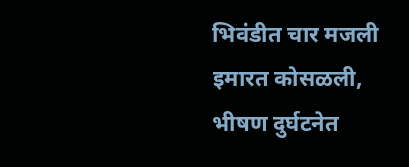भिवंडीत चार मजली इमारत कोसळली, भीषण दुर्घटनेत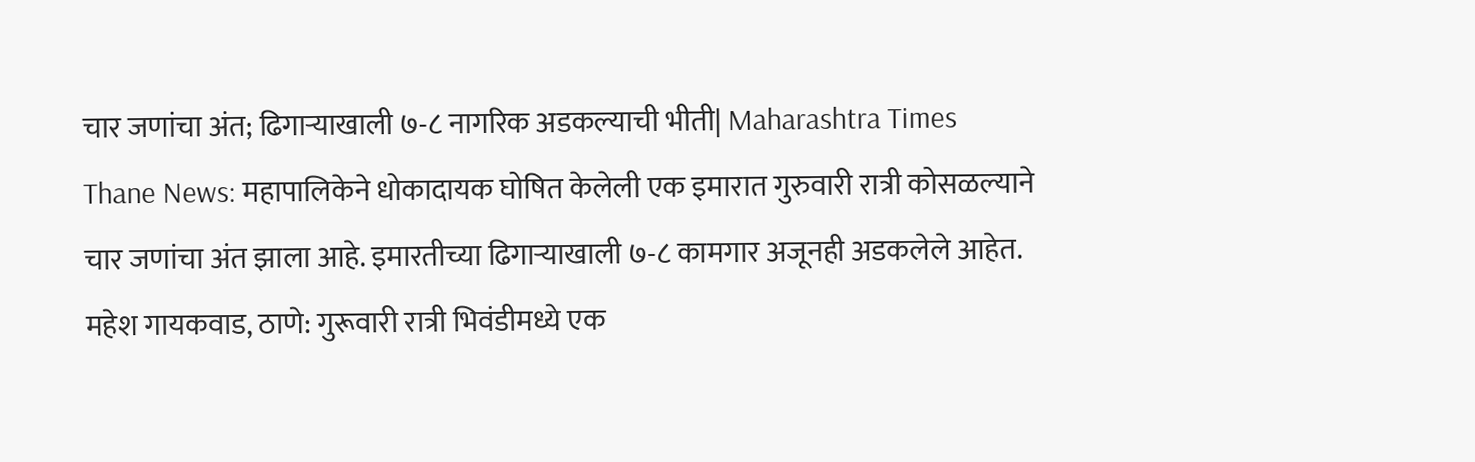चार जणांचा अंत; ढिगाऱ्याखाली ७-८ नागरिक अडकल्याची भीती| Maharashtra Times
Thane News: महापालिकेने धोकादायक घोषित केलेली एक इमारात गुरुवारी रात्री कोसळल्याने चार जणांचा अंत झाला आहे. इमारतीच्या ढिगाऱ्याखाली ७-८ कामगार अजूनही अडकलेले आहेत. महेश गायकवाड, ठाणे: गुरूवारी रात्री भिवंडीमध्ये एक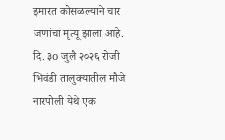इमारत कोसळल्याने चार जणांचा मृत्यू झाला आहे. दि. ३o जुलै २०२६ रोजी भिवंडी तालुक्यातील मौजे नारपोली येथे एक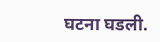घटना घडली.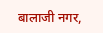बालाजी नगर,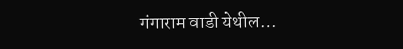गंगाराम वाडी येथील…